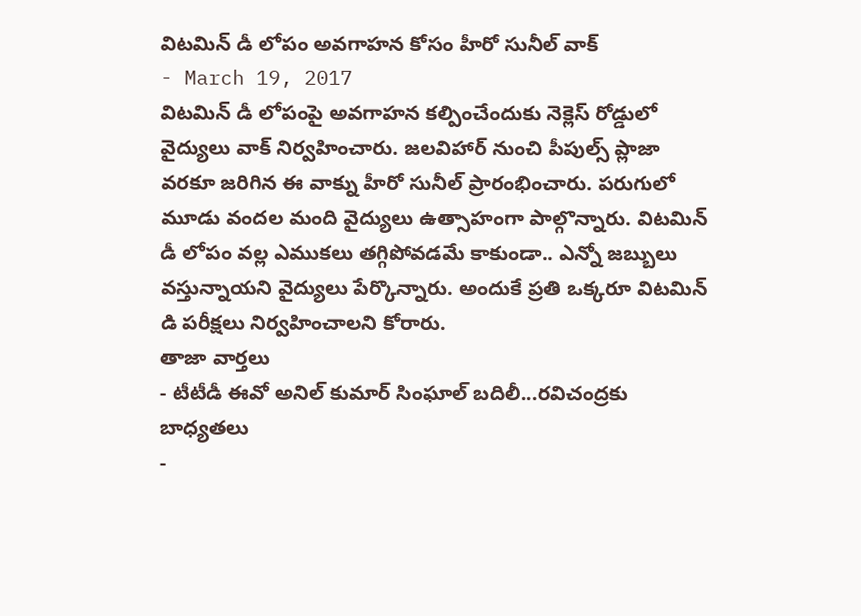విటమిన్ డీ లోపం అవగాహన కోసం హీరో సునీల్ వాక్
- March 19, 2017
విటమిన్ డీ లోపంపై అవగాహన కల్పించేందుకు నెక్లెస్ రోడ్డులో వైద్యులు వాక్ నిర్వహించారు. జలవిహార్ నుంచి పీపుల్స్ ప్లాజా వరకూ జరిగిన ఈ వాక్ను హీరో సునీల్ ప్రారంభించారు. పరుగులో మూడు వందల మంది వైద్యులు ఉత్సాహంగా పాల్గొన్నారు. విటమిన్ డీ లోపం వల్ల ఎముకలు తగ్గిపోవడమే కాకుండా.. ఎన్నో జబ్బులు వస్తున్నాయని వైద్యులు పేర్కొన్నారు. అందుకే ప్రతి ఒక్కరూ విటమిన్ డి పరీక్షలు నిర్వహించాలని కోరారు.
తాజా వార్తలు
- టీటీడీ ఈవో అనిల్ కుమార్ సింఘాల్ బదిలీ...రవిచంద్రకు బాధ్యతలు
-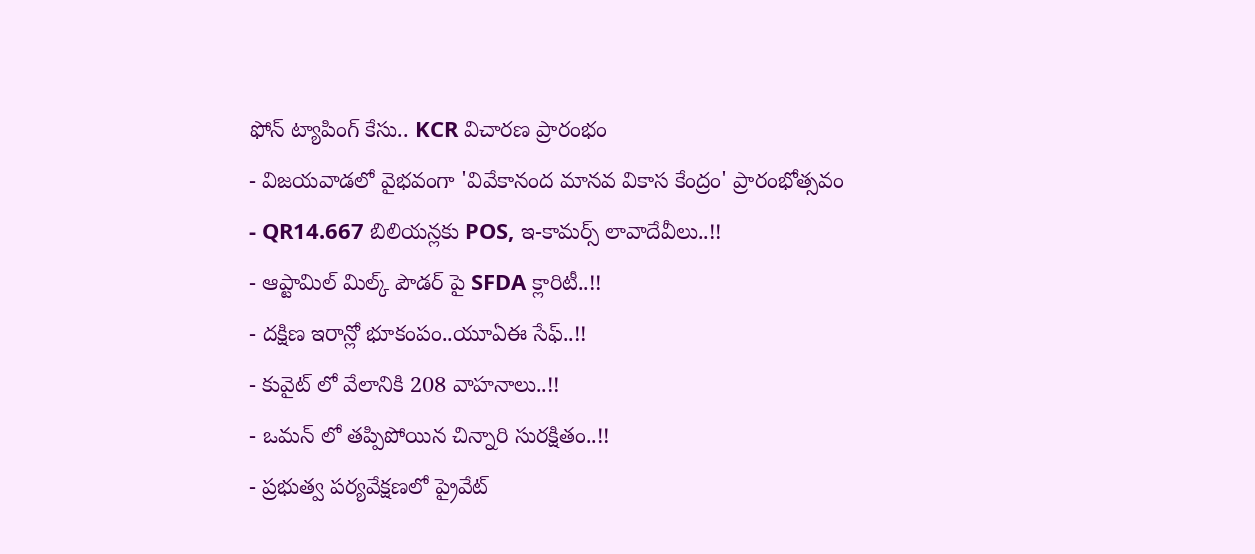ఫోన్ ట్యాపింగ్ కేసు.. KCR విచారణ ప్రారంభం
- విజయవాడలో వైభవంగా 'వివేకానంద మానవ వికాస కేంద్రం' ప్రారంభోత్సవం
- QR14.667 బిలియన్లకు POS, ఇ-కామర్స్ లావాదేవీలు..!!
- ఆప్టామిల్ మిల్క్ పౌడర్ పై SFDA క్లారిటీ..!!
- దక్షిణ ఇరాన్లో భూకంపం..యూఏఈ సేఫ్..!!
- కువైట్ లో వేలానికి 208 వాహనాలు..!!
- ఒమన్ లో తప్పిపోయిన చిన్నారి సురక్షితం..!!
- ప్రభుత్వ పర్యవేక్షణలో ప్రైవేట్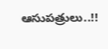ఆసుపత్రులు..!!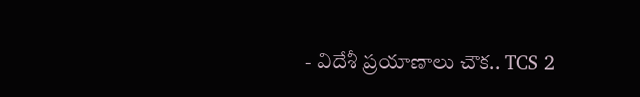- విదేశీ ప్రయాణాలు చౌక.. TCS 2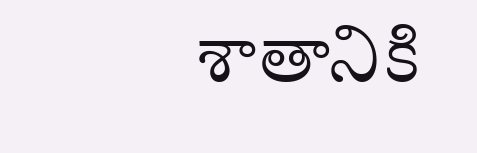శాతానికి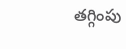తగ్గింపు